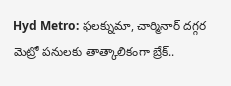Hyd Metro: ఫలక్నుమా, చార్మినార్ దగ్గర మెట్రో పనులకు తాత్కాలికంగా బ్రేక్..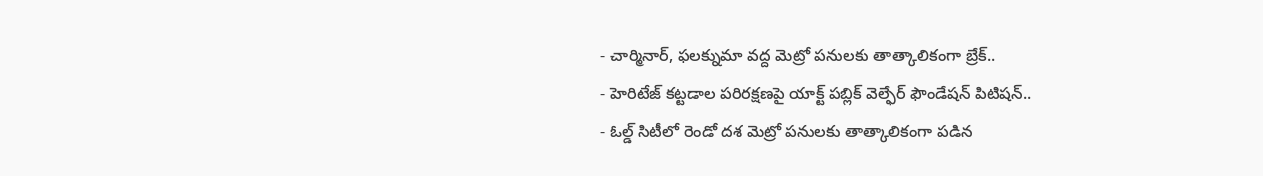- చార్మినార్, ఫలక్నుమా వద్ద మెట్రో పనులకు తాత్కాలికంగా బ్రేక్..
- హెరిటేజ్ కట్టడాల పరిరక్షణపై యాక్ట్ పబ్లిక్ వెల్ఫేర్ ఫౌండేషన్ పిటిషన్..
- ఓల్డ్ సిటీలో రెండో దశ మెట్రో పనులకు తాత్కాలికంగా పడిన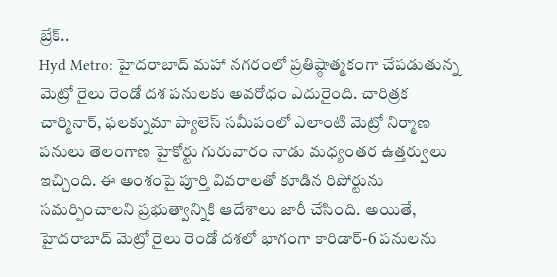బ్రేక్..
Hyd Metro: హైదరాబాద్ మహా నగరంలో ప్రతిష్ఠాత్మకంగా చేపడుతున్న మెట్రో రైలు రెండో దశ పనులకు అవరోధం ఎదురైంది. చారిత్రక చార్మినార్, ఫలక్నుమా ప్యాలెస్ సమీపంలో ఎలాంటి మెట్రో నిర్మాణ పనులు తెలంగాణ హైకోర్టు గురువారం నాడు మధ్యంతర ఉత్తర్వులు ఇచ్చింది. ఈ అంశంపై పూర్తి వివరాలతో కూడిన రిపోర్టును సమర్పించాలని ప్రభుత్వాన్నికి ఆదేశాలు జారీ చేసింది. అయితే, హైదరాబాద్ మెట్రో రైలు రెండో దశలో భాగంగా కారిడార్-6 పనులను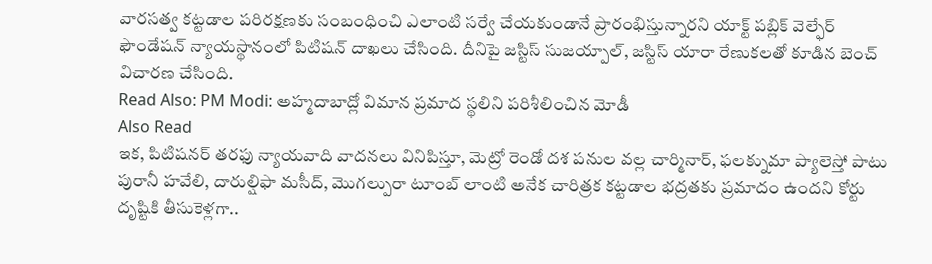వారసత్వ కట్టడాల పరిరక్షణకు సంబంధించి ఎలాంటి సర్వే చేయకుండానే ప్రారంభిస్తున్నారని యాక్ట్ పబ్లిక్ వెల్ఫేర్ ఫౌండేషన్ న్యాయస్థానంలో పిటిషన్ దాఖలు చేసింది. దీనిపై జస్టిస్ సుజయ్పాల్, జస్టిస్ యారా రేణుకలతో కూడిన బెంచ్ విచారణ చేసింది.
Read Also: PM Modi: అహ్మదాబాద్లో విమాన ప్రమాద స్థలిని పరిశీలించిన మోడీ
Also Read
ఇక, పిటిషనర్ తరఫు న్యాయవాది వాదనలు వినిపిస్తూ, మెట్రో రెండో దశ పనుల వల్ల చార్మినార్, ఫలక్నుమా ప్యాలెస్తో పాటు పురానీ హవేలి, దారుల్షిఫా మసీద్, మొగల్పురా టూంబ్ లాంటి అనేక చారిత్రక కట్టడాల భద్రతకు ప్రమాదం ఉందని కోర్టు దృష్టికి తీసుకెళ్లగా..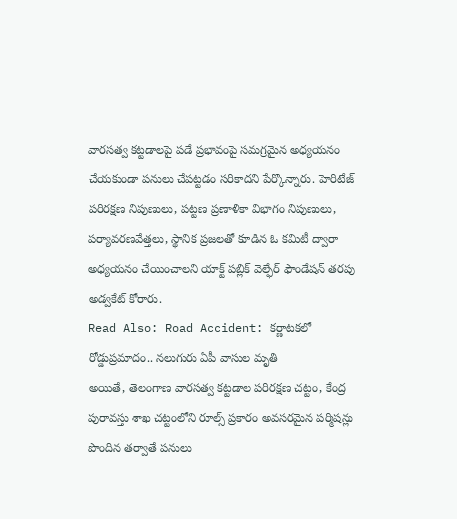వారసత్వ కట్టడాలపై పడే ప్రభావంపై సమగ్రమైన అధ్యయనం చేయకుండా పనులు చేపట్టడం సరికాదని పేర్కొన్నారు. హెరిటేజ్ పరిరక్షణ నిపుణులు, పట్టణ ప్రణాళికా విభాగం నిపుణులు, పర్యావరణవేత్తలు, స్థానిక ప్రజలతో కూడిన ఓ కమిటీ ద్వారా అధ్యయనం చేయించాలని యాక్ట్ పబ్లిక్ వెల్ఫేర్ ఫౌండేషన్ తరపు అడ్వకేట్ కోరారు.
Read Also: Road Accident: కర్ణాటకలో రోడ్డుప్రమాదం.. నలుగురు ఏపీ వాసుల మృతి
అయితే, తెలంగాణ వారసత్వ కట్టడాల పరిరక్షణ చట్టం, కేంద్ర పురావస్తు శాఖ చట్టంలోని రూల్స్ ప్రకారం అవసరమైన పర్మిషన్లు పొందిన తర్వాతే పనులు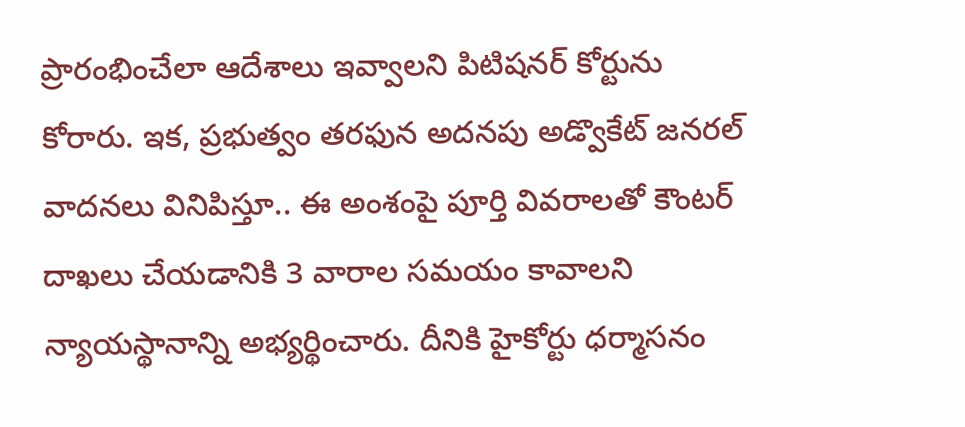ప్రారంభించేలా ఆదేశాలు ఇవ్వాలని పిటిషనర్ కోర్టును కోరారు. ఇక, ప్రభుత్వం తరఫున అదనపు అడ్వొకేట్ జనరల్ వాదనలు వినిపిస్తూ.. ఈ అంశంపై పూర్తి వివరాలతో కౌంటర్ దాఖలు చేయడానికి 3 వారాల సమయం కావాలని న్యాయస్థానాన్ని అభ్యర్థించారు. దీనికి హైకోర్టు ధర్మాసనం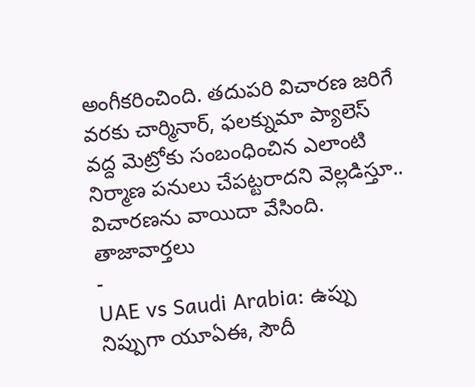అంగీకరించింది. తదుపరి విచారణ జరిగే వరకు చార్మినార్, ఫలక్నుమా ప్యాలెస్ వద్ద మెట్రోకు సంబంధించిన ఎలాంటి నిర్మాణ పనులు చేపట్టరాదని వెల్లడిస్తూ.. విచారణను వాయిదా వేసింది.
తాజావార్తలు
-
UAE vs Saudi Arabia: ఉప్పు నిప్పుగా యూఏఈ, సౌదీ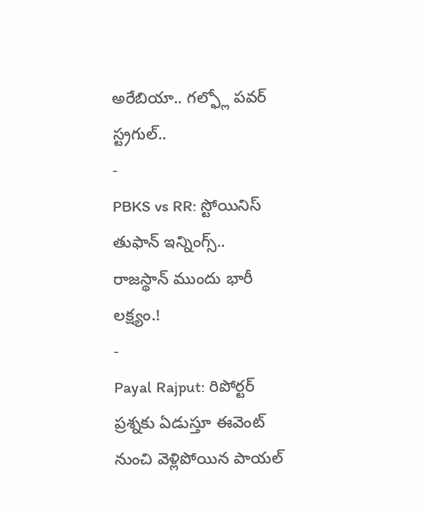అరేబియా.. గల్ఫ్లో పవర్ స్ట్రగుల్..
-
PBKS vs RR: స్టోయినిస్ తుఫాన్ ఇన్నింగ్స్.. రాజస్థాన్ ముందు భారీ లక్ష్యం.!
-
Payal Rajput: రిపోర్టర్ ప్రశ్నకు ఏడుస్తూ ఈవెంట్ నుంచి వెళ్లిపోయిన పాయల్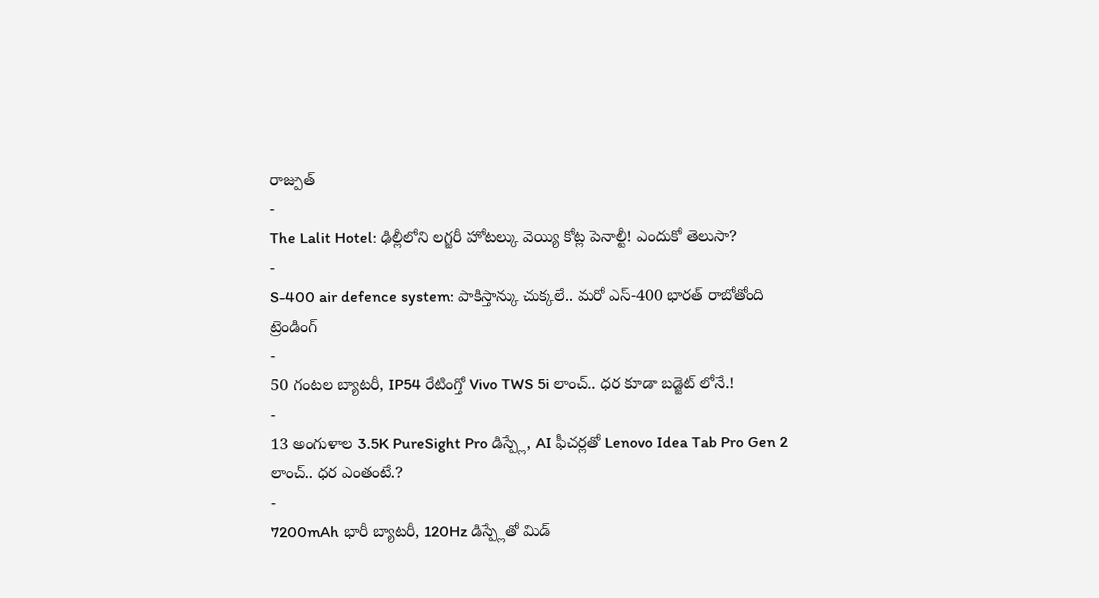రాజ్పుత్
-
The Lalit Hotel: ఢిల్లీలోని లగ్జరీ హోటల్కు వెయ్యి కోట్ల పెనాల్టీ! ఎందుకో తెలుసా?
-
S-400 air defence system: పాకిస్తాన్కు చుక్కలే.. మరో ఎస్-400 భారత్ రాబోతోంది
ట్రెండింగ్
-
50 గంటల బ్యాటరీ, IP54 రేటింగ్తో Vivo TWS 5i లాంచ్.. ధర కూడా బడ్జెట్ లోనే.!
-
13 అంగుళాల 3.5K PureSight Pro డిస్ప్లే, AI ఫీచర్లతో Lenovo Idea Tab Pro Gen 2 లాంచ్.. ధర ఎంతంటే.?
-
7200mAh భారీ బ్యాటరీ, 120Hz డిస్ప్లేతో మిడ్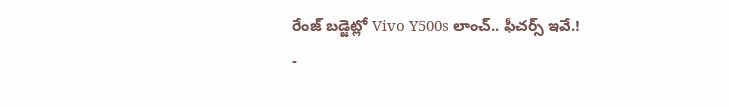రేంజ్ బడ్జెట్లో Vivo Y500s లాంచ్.. ఫీచర్స్ ఇవే.!
-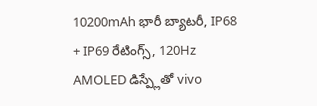10200mAh భారీ బ్యాటరీ, IP68 + IP69 రేటింగ్స్, 120Hz AMOLED డిస్ప్లేతో vivo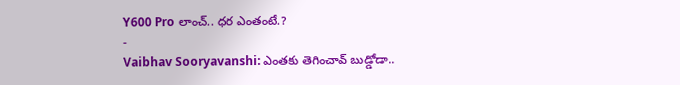Y600 Pro లాంచ్.. ధర ఎంతంటే.?
-
Vaibhav Sooryavanshi: ఎంతకు తెగించావ్ బుడ్డోడా..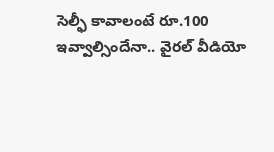సెల్ఫీ కావాలంటే రూ.100 ఇవ్వాల్సిందేనా.. వైరల్ వీడియో